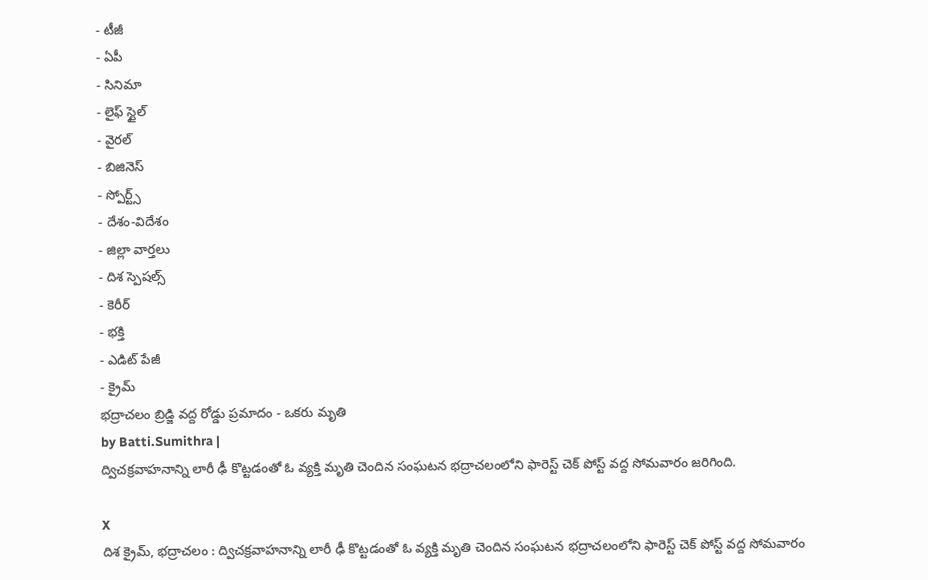- టీజీ
- ఏపీ
- సినిమా
- లైఫ్ స్టైల్
- వైరల్
- బిజినెస్
- స్పోర్ట్స్
- దేశం-విదేశం
- జిల్లా వార్తలు
- దిశ స్పెషల్స్
- కెరీర్
- భక్తి
- ఎడిట్ పేజీ
- క్రైమ్
భద్రాచలం బ్రిడ్జి వద్ద రోడ్డు ప్రమాదం - ఒకరు మృతి
by Batti.Sumithra |
ద్విచక్రవాహనాన్ని లారీ ఢీ కొట్టడంతో ఓ వ్యక్తి మృతి చెందిన సంఘటన భద్రాచలంలోని ఫారెస్ట్ చెక్ పోస్ట్ వద్ద సోమవారం జరిగింది.

X
దిశ క్రైమ్, భద్రాచలం : ద్విచక్రవాహనాన్ని లారీ ఢీ కొట్టడంతో ఓ వ్యక్తి మృతి చెందిన సంఘటన భద్రాచలంలోని ఫారెస్ట్ చెక్ పోస్ట్ వద్ద సోమవారం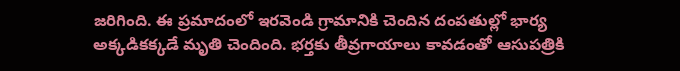జరిగింది. ఈ ప్రమాదంలో ఇరవెండి గ్రామానికి చెందిన దంపతుల్లో భార్య అక్కడికక్కడే మృతి చెందింది. భర్తకు తీవ్రగాయాలు కావడంతో ఆసుపత్రికి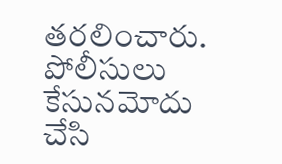తరలించారు. పోలీసులు కేసునమోదు చేసి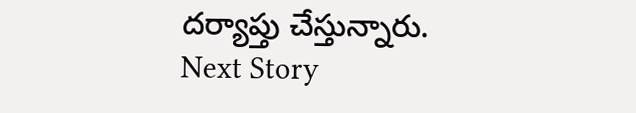దర్యాప్తు చేస్తున్నారు.
Next Story